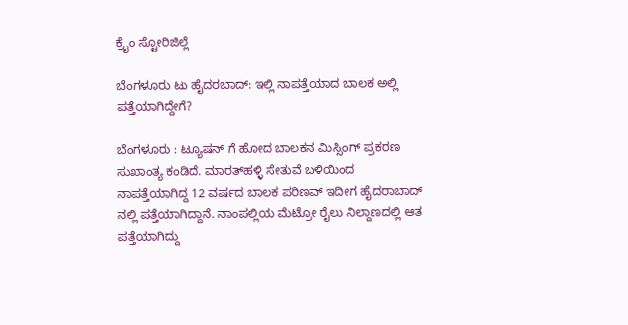ಕ್ರೈಂ ಸ್ಟೋರಿಜಿಲ್ಲೆ

ಬೆಂಗಳೂರು ಟು ಹೈದರಬಾದ್: ಇಲ್ಲಿ ನಾಪತ್ತೆಯಾದ ಬಾಲಕ ಅಲ್ಲಿ ಪತ್ತೆಯಾಗಿದ್ದೇಗೆ?

ಬೆಂಗಳೂರು : ಟ್ಯೂಷನ್ ಗೆ ಹೋದ ಬಾಲಕನ ಮಿಸ್ಸಿಂಗ್ ಪ್ರಕರಣ ಸುಖಾಂತ್ಯ ಕಂಡಿದೆ. ಮಾರತ್‌ಹಳ್ಳಿ ಸೇತುವೆ ಬಳಿಯಿಂದ ನಾಪತ್ತೆಯಾಗಿದ್ದ 12 ವರ್ಷದ ಬಾಲಕ ಪರಿಣವ್ ಇದೀಗ ಹೈದರಾಬಾದ್ ನಲ್ಲಿ ಪತ್ತೆಯಾಗಿದ್ದಾನೆ. ನಾಂಪಲ್ಲಿಯ ಮೆಟ್ರೋ ರೈಲು ನಿಲ್ದಾಣದಲ್ಲಿ ಆತ ಪತ್ತೆಯಾಗಿದ್ದು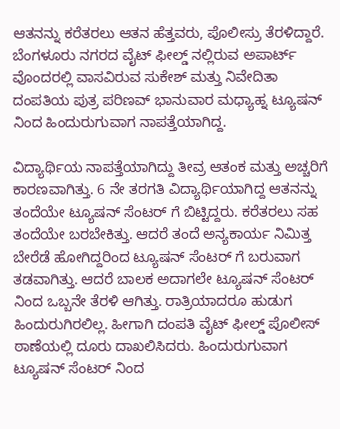ಆತನನ್ನು ಕರೆತರಲು ಆತನ ಹೆತ್ತವರು, ಪೊಲೀಸ್ರು ತೆರಳಿದ್ದಾರೆ. ಬೆಂಗಳೂರು ನಗರದ ವೈಟ್ ಫೀಲ್ಡ್ ನಲ್ಲಿರುವ ಅಪಾರ್ಟ್ ವೊಂದರಲ್ಲಿ ವಾಸವಿರುವ ಸುಕೇಶ್ ಮತ್ತು ನಿವೇದಿತಾ ದಂಪತಿಯ ಪುತ್ರ ಪರಿಣವ್ ಭಾನುವಾರ ಮಧ್ಯಾಹ್ನ ಟ್ಯೂಷನ್ ನಿಂದ ಹಿಂದುರುಗುವಾಗ ನಾಪತ್ತೆಯಾಗಿದ್ದ.

ವಿದ್ಯಾರ್ಥಿಯ ನಾಪತ್ತೆಯಾಗಿದ್ದು ತೀವ್ರ ಆತಂಕ ಮತ್ತು ಅಚ್ಚರಿಗೆ ಕಾರಣವಾಗಿತ್ತು. 6 ನೇ ತರಗತಿ ವಿದ್ಯಾರ್ಥಿಯಾಗಿದ್ದ ಆತನನ್ನು ತಂದೆಯೇ ಟ್ಯೂಷನ್ ಸೆಂಟರ್ ಗೆ ಬಿಟ್ಟಿದ್ದರು. ಕರೆತರಲು ಸಹ ತಂದೆಯೇ ಬರಬೇಕಿತ್ತು. ಆದರೆ ತಂದೆ ಅನ್ಯಕಾರ್ಯ ನಿಮಿತ್ತ ಬೇರೆಡೆ ಹೋಗಿದ್ದರಿಂದ ಟ್ಯೂಷನ್ ಸೆಂಟರ್ ಗೆ ಬರುವಾಗ ತಡವಾಗಿತ್ತು. ಆದರೆ ಬಾಲಕ ಅದಾಗಲೇ ಟ್ಯೂಷನ್ ಸೆಂಟರ್ ನಿಂದ ಒಬ್ಬನೇ ತೆರಳಿ ಆಗಿತ್ತು. ರಾತ್ರಿಯಾದರೂ ಹುಡುಗ ಹಿಂದುರುಗಿರಲಿಲ್ಲ. ಹೀಗಾಗಿ ದಂಪತಿ ವೈಟ್ ಫೀಲ್ಡ್ ಪೊಲೀಸ್ ಠಾಣೆಯಲ್ಲಿ ದೂರು ದಾಖಲಿಸಿದರು. ಹಿಂದುರುಗುವಾಗ ಟ್ಯೂಷನ್ ಸೆಂಟರ್ ನಿಂದ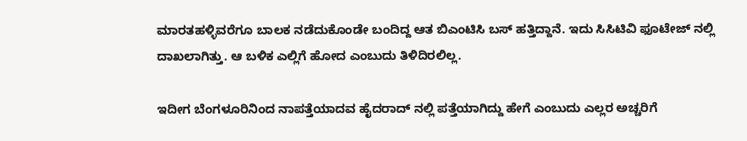ಮಾರತಹಳ್ಳಿವರೆಗೂ ಬಾಲಕ ನಡೆದುಕೊಂಡೇ ಬಂದಿದ್ದ ಆತ ಬಿಎಂಟಿಸಿ ಬಸ್ ಹತ್ತಿದ್ದಾನೆ. ಇದು ಸಿಸಿಟಿವಿ ಫೂಟೇಜ್ ನಲ್ಲಿ ದಾಖಲಾಗಿತ್ತು. ಆ ಬಳಿಕ ಎಲ್ಲಿಗೆ ಹೋದ ಎಂಬುದು ತಿಳಿದಿರಲಿಲ್ಲ.

ಇದೀಗ ಬೆಂಗಳೂರಿನಿಂದ ನಾಪತ್ತೆಯಾದವ ಹೈದರಾದ್ ನಲ್ಲಿ ಪತ್ತೆಯಾಗಿದ್ದು ಹೇಗೆ ಎಂಬುದು ಎಲ್ಲರ ಅಚ್ಚರಿಗೆ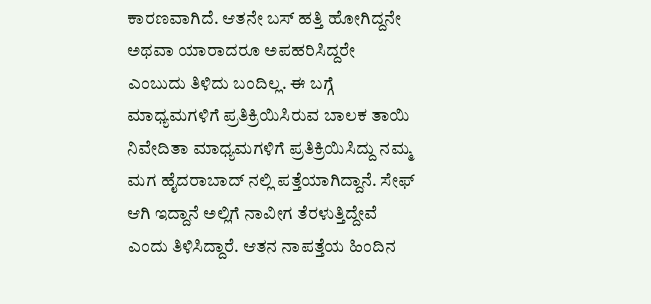ಕಾರಣವಾಗಿದೆ. ಆತನೇ ಬಸ್ ಹತ್ತಿ ಹೋಗಿದ್ದನೇ ಅಥವಾ ಯಾರಾದರೂ ಅಪಹರಿಸಿದ್ದರೇ ಎಂಬುದು ತಿಳಿದು ಬಂದಿಲ್ಲ. ಈ ಬಗ್ಗೆ ಮಾಧ್ಯಮಗಳಿಗೆ ಪ್ರತಿಕ್ರಿಯಿಸಿರುವ ಬಾಲಕ ತಾಯಿ ನಿವೇದಿತಾ ಮಾಧ್ಯಮಗಳಿಗೆ ಪ್ರತಿಕ್ರಿಯಿಸಿದ್ದು ನಮ್ಮ ಮಗ ಹೈದರಾಬಾದ್ ನಲ್ಲಿ ಪತ್ತೆಯಾಗಿದ್ದಾನೆ. ಸೇಫ್ ಆಗಿ ಇದ್ದಾನೆ ಅಲ್ಲಿಗೆ ನಾವೀಗ ತೆರಳುತ್ತಿದ್ದೇವೆ ಎಂದು ತಿಳಿಸಿದ್ದಾರೆ. ಆತನ ನಾಪತ್ತೆಯ ಹಿಂದಿನ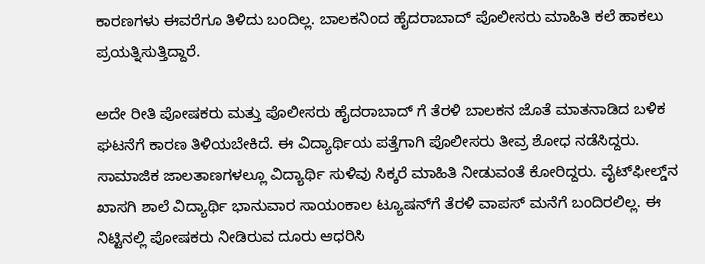ಕಾರಣಗಳು ಈವರೆಗೂ ತಿಳಿದು ಬಂದಿಲ್ಲ. ಬಾಲಕನಿಂದ ಹೈದರಾಬಾದ್ ಪೊಲೀಸರು ಮಾಹಿತಿ ಕಲೆ ಹಾಕಲು ಪ್ರಯತ್ನಿಸುತ್ತಿದ್ದಾರೆ.

ಅದೇ ರೀತಿ ಪೋಷಕರು ಮತ್ತು ಪೊಲೀಸರು ಹೈದರಾಬಾದ್ ಗೆ ತೆರಳಿ ಬಾಲಕನ ಜೊತೆ ಮಾತನಾಡಿದ ಬಳಿಕ ಘಟನೆಗೆ ಕಾರಣ ತಿಳಿಯಬೇಕಿದೆ. ಈ ವಿದ್ಯಾರ್ಥಿಯ ಪತ್ತೆಗಾಗಿ ಪೊಲೀಸರು ತೀವ್ರ ಶೋಧ ನಡೆಸಿದ್ದರು. ಸಾಮಾಜಿಕ ಜಾಲತಾಣಗಳಲ್ಲೂ ವಿದ್ಯಾರ್ಥಿ ಸುಳಿವು ಸಿಕ್ಕರೆ ಮಾಹಿತಿ ನೀಡುವಂತೆ ಕೋರಿದ್ದರು. ವೈಟ್‌ಫೀಲ್ಡ್‌ನ ಖಾಸಗಿ ಶಾಲೆ ವಿದ್ಯಾರ್ಥಿ ಭಾನುವಾರ ಸಾಯಂಕಾಲ ಟ್ಯೂಷನ್‌ಗೆ ತೆರಳಿ ವಾಪಸ್‌ ಮನೆಗೆ ಬಂದಿರಲಿಲ್ಲ. ಈ ನಿಟ್ಟಿನಲ್ಲಿ ಪೋಷಕರು ನೀಡಿರುವ ದೂರು ಆಧರಿಸಿ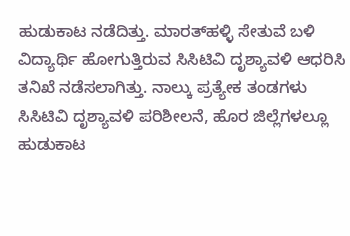ಹುಡುಕಾಟ ನಡೆದಿತ್ತು. ಮಾರತ್‌ಹಳ್ಳಿ ಸೇತುವೆ ಬಳಿ ವಿದ್ಯಾರ್ಥಿ ಹೋಗುತ್ತಿರುವ ಸಿಸಿಟಿವಿ ದೃಶ್ಯಾವಳಿ ಆಧರಿಸಿ ತನಿಖೆ ನಡೆಸಲಾಗಿತ್ತು. ನಾಲ್ಕು ಪ್ರತ್ಯೇಕ ತಂಡಗಳು ಸಿಸಿಟಿವಿ ದೃಶ್ಯಾವಳಿ ಪರಿಶೀಲನೆ, ಹೊರ ಜಿಲ್ಲೆಗಳಲ್ಲೂ ಹುಡುಕಾಟ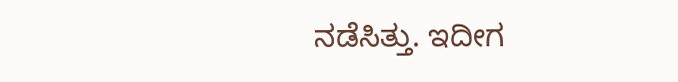ನಡೆಸಿತ್ತು. ಇದೀಗ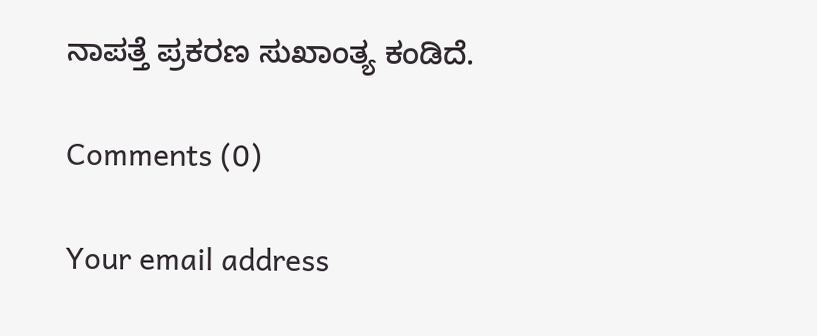ನಾಪತ್ತೆ ಪ್ರಕರಣ ಸುಖಾಂತ್ಯ ಕಂಡಿದೆ.

Comments (0)

Your email address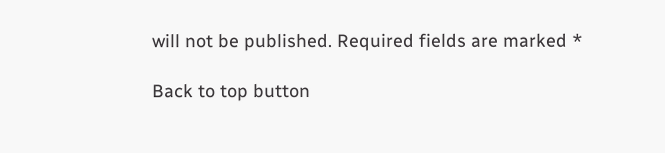will not be published. Required fields are marked *

Back to top button